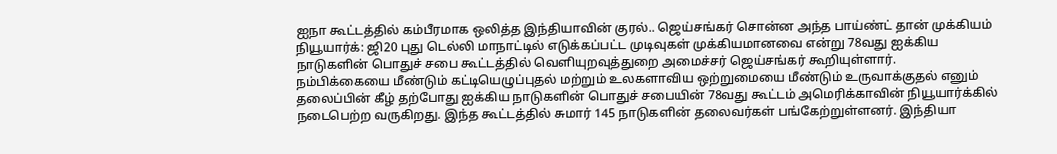ஐநா கூட்டத்தில் கம்பீரமாக ஒலித்த இந்தியாவின் குரல்.. ஜெய்சங்கர் சொன்ன அந்த பாய்ண்ட் தான் முக்கியம்
நியூயார்க்: ஜி20 புது டெல்லி மாநாட்டில் எடுக்கப்பட்ட முடிவுகள் முக்கியமானவை என்று 78வது ஐக்கிய நாடுகளின் பொதுச் சபை கூட்டத்தில் வெளியுறவுத்துறை அமைச்சர் ஜெய்சங்கர் கூறியுள்ளார்.
நம்பிக்கையை மீண்டும் கட்டியெழுப்புதல் மற்றும் உலகளாவிய ஒற்றுமையை மீண்டும் உருவாக்குதல் எனும் தலைப்பின் கீழ் தற்போது ஐக்கிய நாடுகளின் பொதுச் சபையின் 78வது கூட்டம் அமெரிக்காவின் நியூயார்க்கில் நடைபெற்ற வருகிறது. இந்த கூட்டத்தில் சுமார் 145 நாடுகளின் தலைவர்கள் பங்கேற்றுள்ளனர். இந்தியா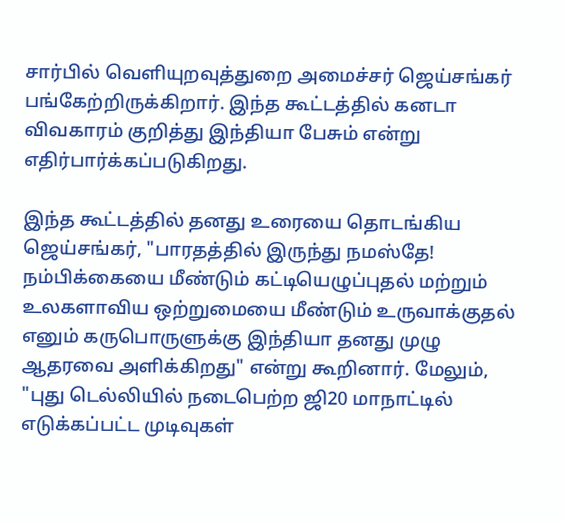சார்பில் வெளியுறவுத்துறை அமைச்சர் ஜெய்சங்கர் பங்கேற்றிருக்கிறார். இந்த கூட்டத்தில் கனடா விவகாரம் குறித்து இந்தியா பேசும் என்று எதிர்பார்க்கப்படுகிறது.

இந்த கூட்டத்தில் தனது உரையை தொடங்கிய ஜெய்சங்கர், "பாரதத்தில் இருந்து நமஸ்தே! நம்பிக்கையை மீண்டும் கட்டியெழுப்புதல் மற்றும் உலகளாவிய ஒற்றுமையை மீண்டும் உருவாக்குதல் எனும் கருபொருளுக்கு இந்தியா தனது முழு ஆதரவை அளிக்கிறது" என்று கூறினார். மேலும், "புது டெல்லியில் நடைபெற்ற ஜி20 மாநாட்டில் எடுக்கப்பட்ட முடிவுகள்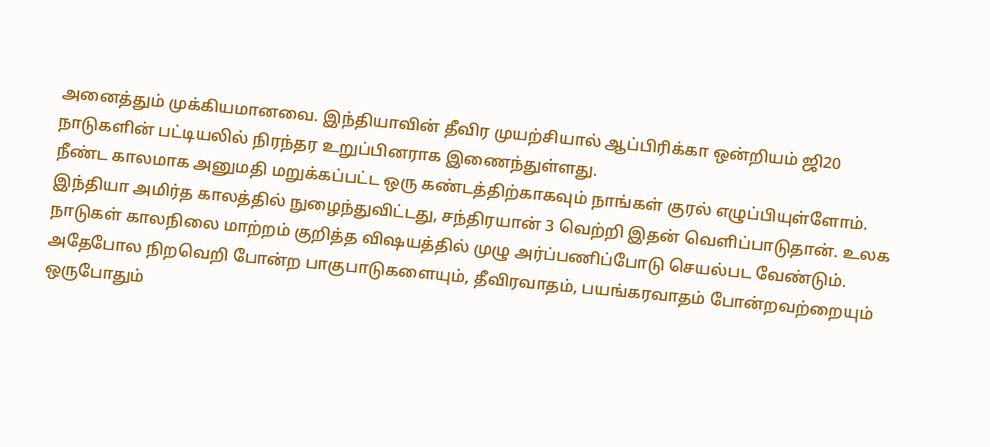அனைத்தும் முக்கியமானவை. இந்தியாவின் தீவிர முயற்சியால் ஆப்பிரிக்கா ஒன்றியம் ஜி20 நாடுகளின் பட்டியலில் நிரந்தர உறுப்பினராக இணைந்துள்ளது.
நீண்ட காலமாக அனுமதி மறுக்கப்பட்ட ஒரு கண்டத்திற்காகவும் நாங்கள் குரல் எழுப்பியுள்ளோம். இந்தியா அமிர்த காலத்தில் நுழைந்துவிட்டது, சந்திரயான் 3 வெற்றி இதன் வெளிப்பாடுதான். உலக நாடுகள் காலநிலை மாற்றம் குறித்த விஷயத்தில் முழு அர்ப்பணிப்போடு செயல்பட வேண்டும். அதேபோல நிறவெறி போன்ற பாகுபாடுகளையும், தீவிரவாதம், பயங்கரவாதம் போன்றவற்றையும் ஒருபோதும்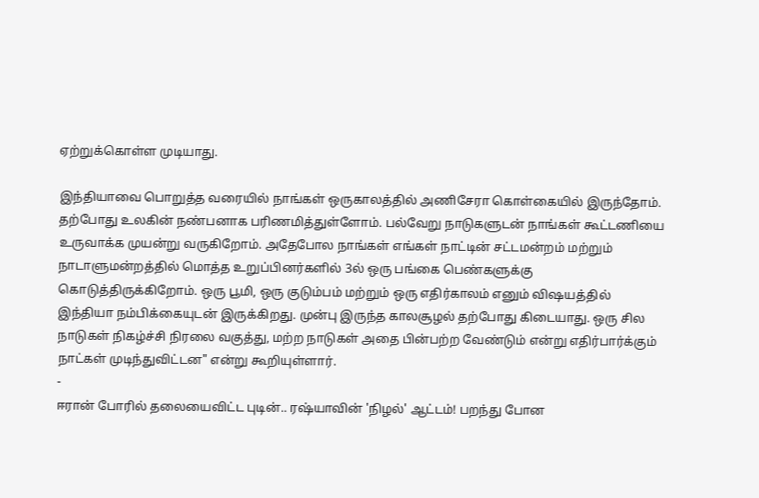ஏற்றுக்கொள்ள முடியாது.

இந்தியாவை பொறுத்த வரையில் நாங்கள் ஒருகாலத்தில் அணிசேரா கொள்கையில் இருந்தோம். தற்போது உலகின் நண்பனாக பரிணமித்துள்ளோம். பல்வேறு நாடுகளுடன் நாங்கள் கூட்டணியை உருவாக்க முயன்று வருகிறோம். அதேபோல நாங்கள் எங்கள் நாட்டின் சட்டமன்றம் மற்றும் நாடாளுமன்றத்தில் மொத்த உறுப்பினர்களில் 3ல் ஒரு பங்கை பெண்களுக்கு கொடுத்திருக்கிறோம். ஒரு பூமி, ஒரு குடும்பம் மற்றும் ஒரு எதிர்காலம் எனும் விஷயத்தில் இந்தியா நம்பிக்கையுடன் இருக்கிறது. முன்பு இருந்த காலசூழல் தற்போது கிடையாது. ஒரு சில நாடுகள் நிகழ்ச்சி நிரலை வகுத்து, மற்ற நாடுகள் அதை பின்பற்ற வேண்டும் என்று எதிர்பார்க்கும் நாட்கள் முடிந்துவிட்டன" என்று கூறியுள்ளார்.
-
ஈரான் போரில் தலையைவிட்ட புடின்.. ரஷ்யாவின் 'நிழல்' ஆட்டம்! பறந்து போன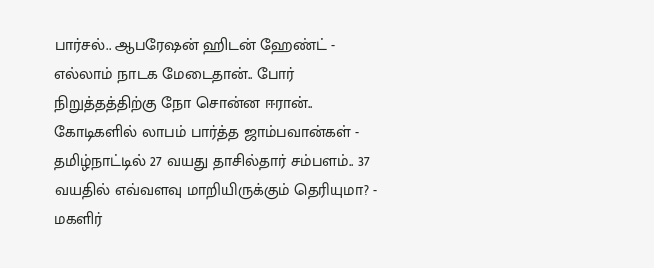பார்சல்.. ஆபரேஷன் ஹிடன் ஹேண்ட் -
எல்லாம் நாடக மேடைதான்.. போர் நிறுத்தத்திற்கு நோ சொன்ன ஈரான்.. கோடிகளில் லாபம் பார்த்த ஜாம்பவான்கள் -
தமிழ்நாட்டில் 27 வயது தாசில்தார் சம்பளம்.. 37 வயதில் எவ்வளவு மாறியிருக்கும் தெரியுமா? -
மகளிர்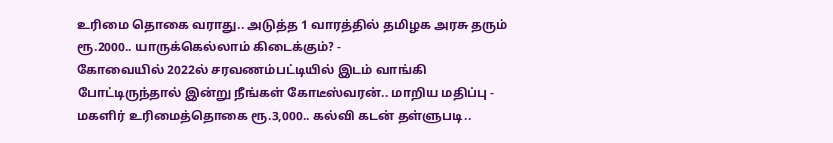உரிமை தொகை வராது.. அடுத்த 1 வாரத்தில் தமிழக அரசு தரும் ரூ.2000.. யாருக்கெல்லாம் கிடைக்கும்? -
கோவையில் 2022ல் சரவணம்பட்டியில் இடம் வாங்கி போட்டிருந்தால் இன்று நீங்கள் கோடீஸ்வரன்.. மாறிய மதிப்பு -
மகளிர் உரிமைத்தொகை ரூ.3,000.. கல்வி கடன் தள்ளுபடி..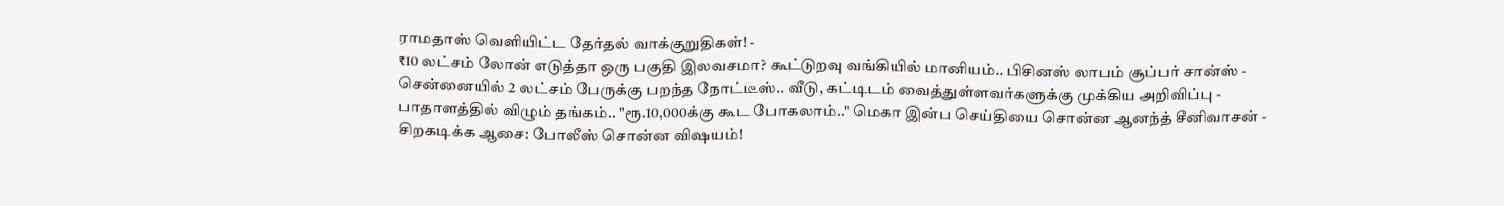ராமதாஸ் வெளியிட்ட தேர்தல் வாக்குறுதிகள்! -
₹10 லட்சம் லோன் எடுத்தா ஒரு பகுதி இலவசமா? கூட்டுறவு வங்கியில் மானியம்.. பிசினஸ் லாபம் சூப்பர் சான்ஸ் -
சென்னையில் 2 லட்சம் பேருக்கு பறந்த நோட்டீஸ்.. வீடு, கட்டிடம் வைத்துள்ளவர்களுக்கு முக்கிய அறிவிப்பு -
பாதாளத்தில் விழும் தங்கம்.. "ரூ.10,000க்கு கூட போகலாம்.." மெகா இன்ப செய்தியை சொன்ன ஆனந்த் சீனிவாசன் -
சிறகடிக்க ஆசை: போலீஸ் சொன்ன விஷயம்!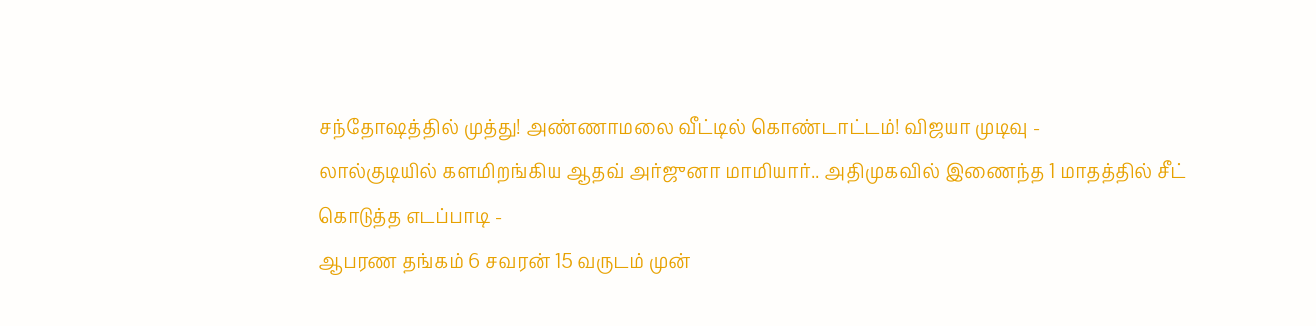சந்தோஷத்தில் முத்து! அண்ணாமலை வீட்டில் கொண்டாட்டம்! விஜயா முடிவு -
லால்குடியில் களமிறங்கிய ஆதவ் அர்ஜுனா மாமியார்.. அதிமுகவில் இணைந்த 1 மாதத்தில் சீட் கொடுத்த எடப்பாடி -
ஆபரண தங்கம் 6 சவரன் 15 வருடம் முன்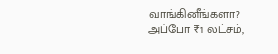வாங்கினீங்களா? அப்போ ₹1 லட்சம்,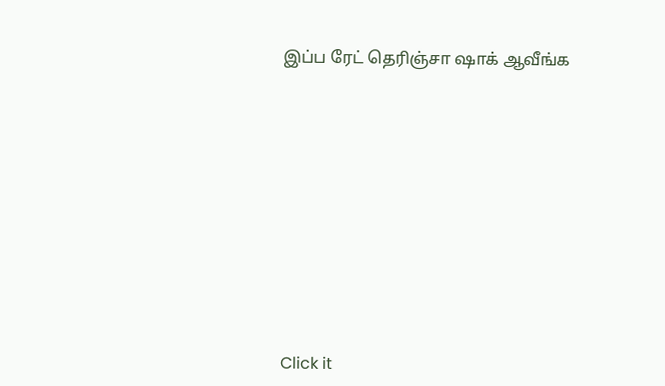இப்ப ரேட் தெரிஞ்சா ஷாக் ஆவீங்க












Click it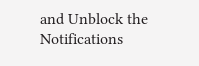and Unblock the Notifications